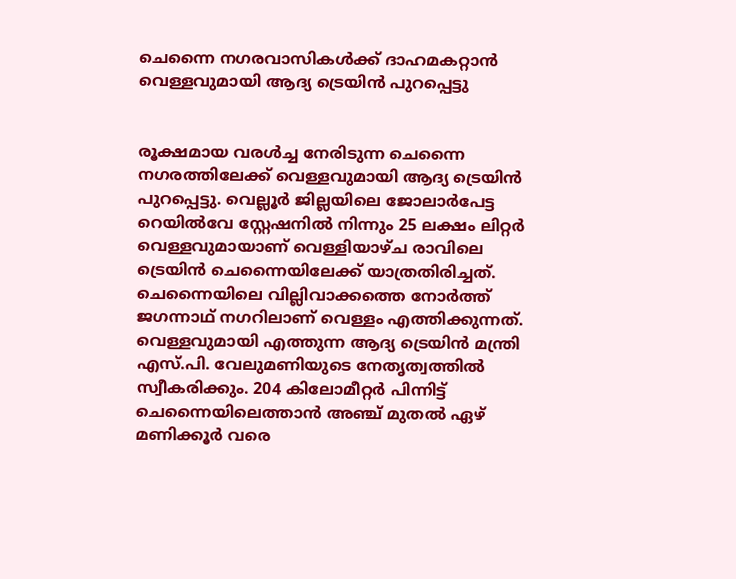ചെന്നൈ നഗരവാസികള്‍ക്ക് ദാഹമകറ്റാന്‍ വെള്ളവുമായി ആദ്യ ട്രെയിന്‍ പുറപ്പെട്ടു


രൂക്ഷമായ വരള്‍ച്ച നേരിടുന്ന ചെന്നൈ നഗരത്തിലേക്ക് വെള്ളവുമായി ആദ്യ ട്രെയിന്‍ പുറപ്പെട്ടു. വെല്ലൂര്‍ ജില്ലയിലെ ജോലാര്‍പേട്ട റെയില്‍വേ സ്റ്റേഷനില്‍ നിന്നും 25 ലക്ഷം ലിറ്റര്‍ വെള്ളവുമായാണ് വെള്ളിയാഴ്ച രാവിലെ ട്രെയിന്‍ ചെന്നൈയിലേക്ക് യാത്രതിരിച്ചത്. ചെന്നൈയിലെ വില്ലിവാക്കത്തെ നോര്‍ത്ത് ജഗന്നാഥ് നഗറിലാണ് വെള്ളം എത്തിക്കുന്നത്. വെള്ളവുമായി എത്തുന്ന ആദ്യ ട്രെയിന്‍ മന്ത്രി എസ്.പി. വേലുമണിയുടെ നേതൃത്വത്തില്‍ സ്വീകരിക്കും. 204 കിലോമീറ്റര്‍ പിന്നിട്ട് ചെന്നൈയിലെത്താന്‍ അഞ്ച് മുതല്‍ ഏഴ് മണിക്കൂര്‍ വരെ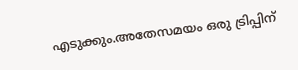എടുക്കും.അതേസമയം ഒരു ട്രിപ്പിന്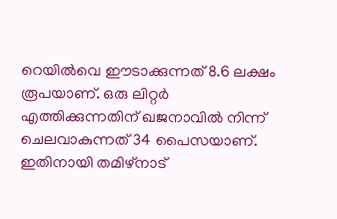റെയില്‍വെ ഈടാക്കുന്നത് 8.6 ലക്ഷം രൂപയാണ്. ഒരു ലിറ്റര്‍ എത്തിക്കുന്നതിന് ഖജനാവില്‍ നിന്ന് ചെലവാകുന്നത് 34 പൈസയാണ്. ഇതിനായി തമിഴ്നാട്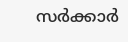സര്‍ക്കാര്‍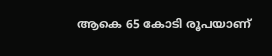ആകെ 65 കോടി രൂപയാണ്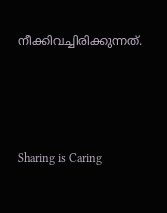നീക്കിവച്ചിരിക്കുന്നത്.




Sharing is Caring